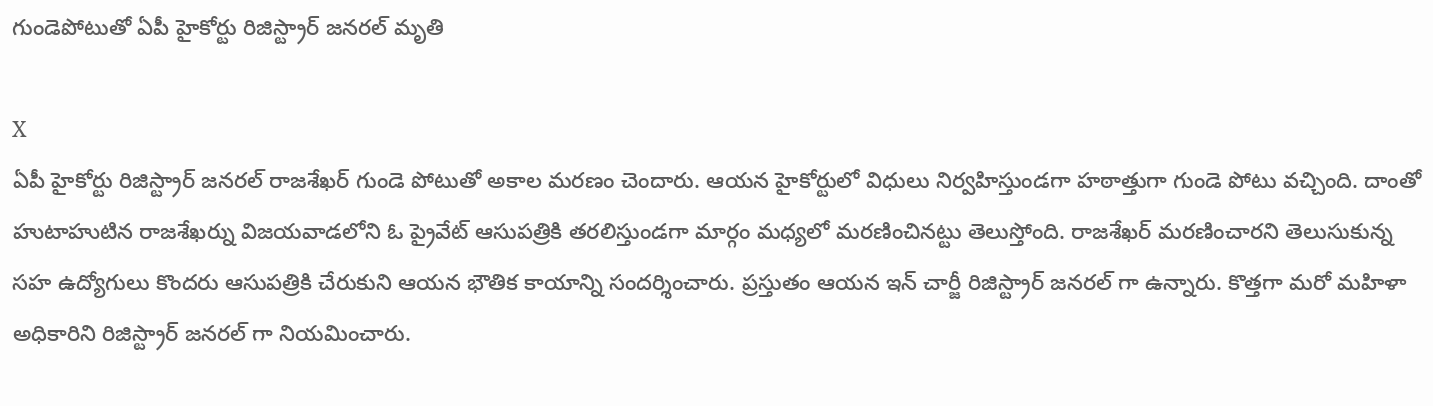గుండెపోటుతో ఏపీ హైకోర్టు రిజిస్ట్రార్ జనరల్ మృతి

X
ఏపీ హైకోర్టు రిజిస్ట్రార్ జనరల్ రాజశేఖర్ గుండె పోటుతో అకాల మరణం చెందారు. ఆయన హైకోర్టులో విధులు నిర్వహిస్తుండగా హఠాత్తుగా గుండె పోటు వచ్చింది. దాంతో హుటాహుటిన రాజశేఖర్ను విజయవాడలోని ఓ ప్రైవేట్ ఆసుపత్రికి తరలిస్తుండగా మార్గం మధ్యలో మరణించినట్టు తెలుస్తోంది. రాజశేఖర్ మరణించారని తెలుసుకున్న సహ ఉద్యోగులు కొందరు ఆసుపత్రికి చేరుకుని ఆయన భౌతిక కాయాన్ని సందర్శించారు. ప్రస్తుతం ఆయన ఇన్ చార్జీ రిజిస్ట్రార్ జనరల్ గా ఉన్నారు. కొత్తగా మరో మహిళా అధికారిని రిజిస్ట్రార్ జనరల్ గా నియమించారు.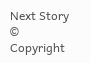Next Story
© Copyright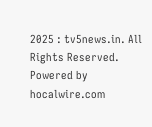2025 : tv5news.in. All Rights Reserved. Powered by hocalwire.com